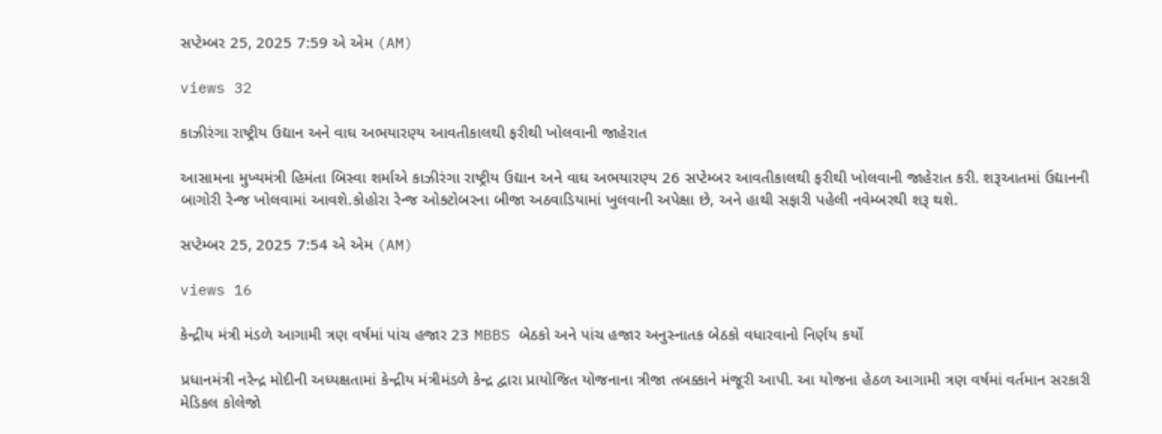સપ્ટેમ્બર 25, 2025 7:59 એ એમ (AM)

views 32

કાઝીરંગા રાષ્ટ્રીય ઉદ્યાન અને વાઘ અભયારણ્ય આવતીકાલથી ફરીથી ખોલવાની જાહેરાત

આસામના મુખ્યમંત્રી હિમંતા બિસ્વા શર્માએ કાઝીરંગા રાષ્ટ્રીય ઉદ્યાન અને વાઘ અભયારણ્ય 26 સપ્ટેમ્બર આવતીકાલથી ફરીથી ખોલવાની જાહેરાત કરી. શરૂઆતમાં ઉદ્યાનની બાગોરી રેન્જ ખોલવામાં આવશે.કોહોરા રેન્જ ઓક્ટોબરના બીજા અઠવાડિયામાં ખુલવાની અપેક્ષા છે, અને હાથી સફારી પહેલી નવેમ્બરથી શરૂ થશે.

સપ્ટેમ્બર 25, 2025 7:54 એ એમ (AM)

views 16

કેન્દ્રીય મંત્રી મંડળે આગામી ત્રણ વર્ષમાં પાંચ હજાર 23 MBBS બેઠકો અને પાંચ હજાર અનુસ્નાતક બેઠકો વધારવાનો નિર્ણય કર્યો

પ્રધાનમંત્રી નરેન્દ્ર મોદીની અધ્યક્ષતામાં કેન્દ્રીય મંત્રીમંડળે કેન્દ્ર દ્વારા પ્રાયોજિત યોજનાના ત્રીજા તબક્કાને મંજૂરી આપી. આ યોજના હેઠળ આગામી ત્રણ વર્ષમાં વર્તમાન સરકારી મેડિકલ કોલેજો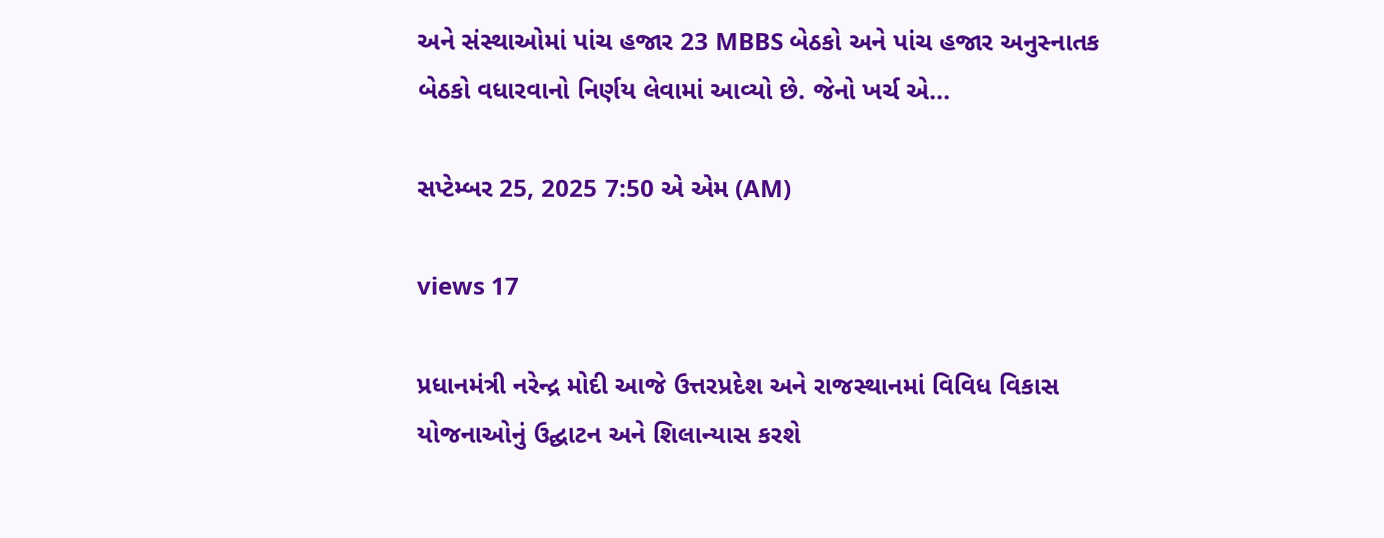અને સંસ્થાઓમાં પાંચ હજાર 23 MBBS બેઠકો અને પાંચ હજાર અનુસ્નાતક બેઠકો વધારવાનો નિર્ણય લેવામાં આવ્યો છે. જેનો ખર્ચ એ...

સપ્ટેમ્બર 25, 2025 7:50 એ એમ (AM)

views 17

પ્રધાનમંત્રી નરેન્દ્ર મોદી આજે ઉત્તરપ્રદેશ અને રાજસ્થાનમાં વિવિધ વિકાસ યોજનાઓનું ઉદ્ઘાટન અને શિલાન્યાસ કરશે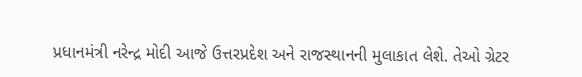પ્રધાનમંત્રી નરેન્દ્ર મોદી આજે ઉત્તરપ્રદેશ અને રાજસ્થાનની મુલાકાત લેશે. તેઓ ગ્રેટર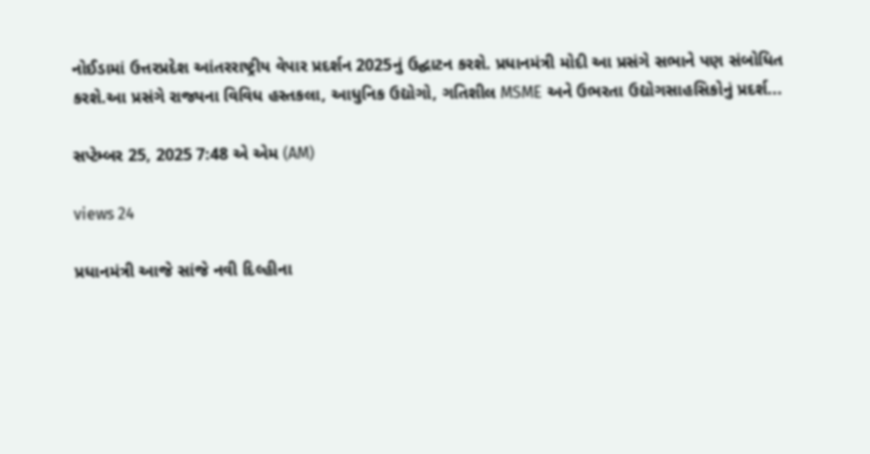નોઈડામાં ઉત્તરપ્રદેશ આંતરરાષ્ટ્રીય વેપાર પ્રદર્શન 2025નું ઉદ્ઘાટન કરશે. પ્રધાનમંત્રી મોદી આ પ્રસંગે સભાને પણ સંબોધિત કરશે.આ પ્રસંગે રાજ્યના વિવિધ હસ્તકલા, આધુનિક ઉદ્યોગો, ગતિશીલ MSME અને ઉભરતા ઉદ્યોગસાહસિકોનું પ્રદર્શ...

સપ્ટેમ્બર 25, 2025 7:48 એ એમ (AM)

views 24

પ્રધાનમંત્રી આજે સાંજે નવી દિલ્હીના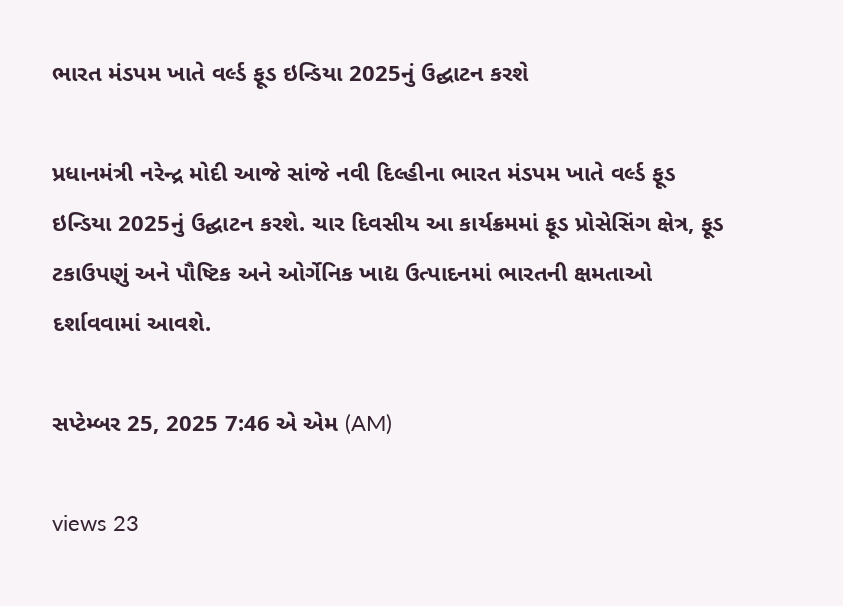ભારત મંડપમ ખાતે વર્લ્ડ ફૂડ ઇન્ડિયા 2025નું ઉદ્ઘાટન કરશે

પ્રધાનમંત્રી નરેન્દ્ર મોદી આજે સાંજે નવી દિલ્હીના ભારત મંડપમ ખાતે વર્લ્ડ ફૂડ ઇન્ડિયા 2025નું ઉદ્ઘાટન કરશે. ચાર દિવસીય આ કાર્યક્રમમાં ફૂડ પ્રોસેસિંગ ક્ષેત્ર, ફૂડ ટકાઉપણું અને પૌષ્ટિક અને ઓર્ગેનિક ખાદ્ય ઉત્પાદનમાં ભારતની ક્ષમતાઓ દર્શાવવામાં આવશે.

સપ્ટેમ્બર 25, 2025 7:46 એ એમ (AM)

views 23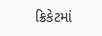ક્રિકેટમાં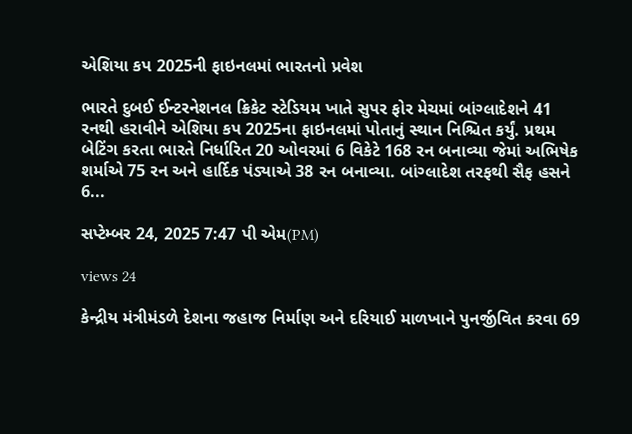એશિયા કપ 2025ની ફાઇનલમાં ભારતનો પ્રવેશ

ભારતે દુબઈ ઈન્ટરનેશનલ ક્રિકેટ સ્ટેડિયમ ખાતે સુપર ફોર મેચમાં બાંગ્લાદેશને 41 રનથી હરાવીને એશિયા કપ 2025ના ફાઇનલમાં પોતાનું સ્થાન નિશ્ચિત કર્યું. પ્રથમ બેટિંગ કરતા ભારતે નિર્ધારિત 20 ઓવરમાં 6 વિકેટે 168 રન બનાવ્યા જેમાં અભિષેક શર્માએ 75 રન અને હાર્દિક પંડ્યાએ 38 રન બનાવ્યા. બાંગ્લાદેશ તરફથી સૈફ હસને 6...

સપ્ટેમ્બર 24, 2025 7:47 પી એમ(PM)

views 24

કેન્દ્રીય મંત્રીમંડળે દેશના જહાજ નિર્માણ અને દરિયાઈ માળખાને પુનર્જીવિત કરવા 69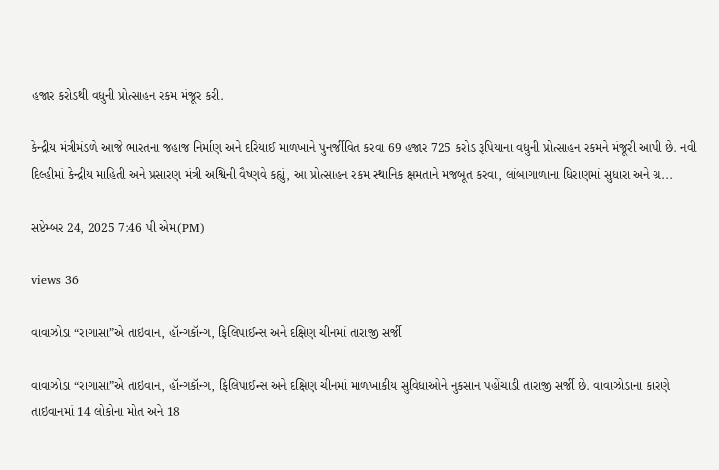હજાર કરોડથી વધુની પ્રોત્સાહન રકમ મંજૂર કરી.

કેન્દ્રીય મંત્રીમંડળે આજે ભારતના જહાજ નિર્માણ અને દરિયાઈ માળખાને પુનર્જીવિત કરવા 69 હજાર 725 કરોડ રૂપિયાના વધુની પ્રોત્સાહન રકમને મંજૂરી આપી છે. નવી દિલ્હીમાં કેન્દ્રીય માહિતી અને પ્રસારણ મંત્રી અશ્વિની વૈષ્ણવે કહ્યું, આ પ્રોત્સાહન રકમ સ્થાનિક ક્ષમતાને મજબૂત કરવા, લાંબાગાળાના ધિરાણમાં સુધારા અને ગ્ર...

સપ્ટેમ્બર 24, 2025 7:46 પી એમ(PM)

views 36

વાવાઝોડા “રાગાસા”એ તાઇવાન, હૉન્ગકૉન્ગ, ફિલિપાઈન્સ અને દક્ષિણ ચીનમાં તારાજી સર્જી

વાવાઝોડા “રાગાસા”એ તાઇવાન, હૉન્ગકૉન્ગ, ફિલિપાઈન્સ અને દક્ષિણ ચીનમાં માળખાકીય સુવિધાઓને નુકસાન પહોંચાડી તારાજી સર્જી છે. વાવાઝોડાના કારણે તાઇવાનમાં 14 લોકોના મોત અને 18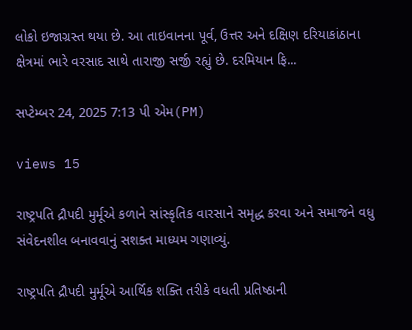લોકો ઇજાગ્રસ્ત થયા છે. આ તાઇવાનના પૂર્વ, ઉત્તર અને દક્ષિણ દરિયાકાંઠાના ક્ષેત્રમાં ભારે વરસાદ સાથે તારાજી સર્જી રહ્યું છે. દરમિયાન ફિ...

સપ્ટેમ્બર 24, 2025 7:13 પી એમ(PM)

views 15

રાષ્ટ્રપતિ દ્રૌપદી મુર્મૂએ કળાને સાંસ્કૃતિક વારસાને સમૃદ્ધ કરવા અને સમાજને વધુ સંવેદનશીલ બનાવવાનું સશક્ત માધ્યમ ગણાવ્યું.

રાષ્ટ્રપતિ દ્રૌપદી મુર્મૂએ આર્થિક શક્તિ તરીકે વધતી પ્રતિષ્ઠાની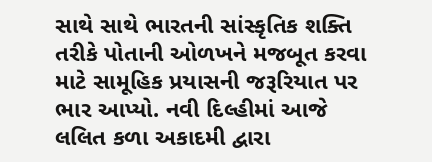સાથે સાથે ભારતની સાંસ્કૃતિક શક્તિ તરીકે પોતાની ઓળખને મજબૂત કરવા માટે સામૂહિક પ્રયાસની જરૂરિયાત પર ભાર આપ્યો. નવી દિલ્હીમાં આજે લલિત કળા અકાદમી દ્વારા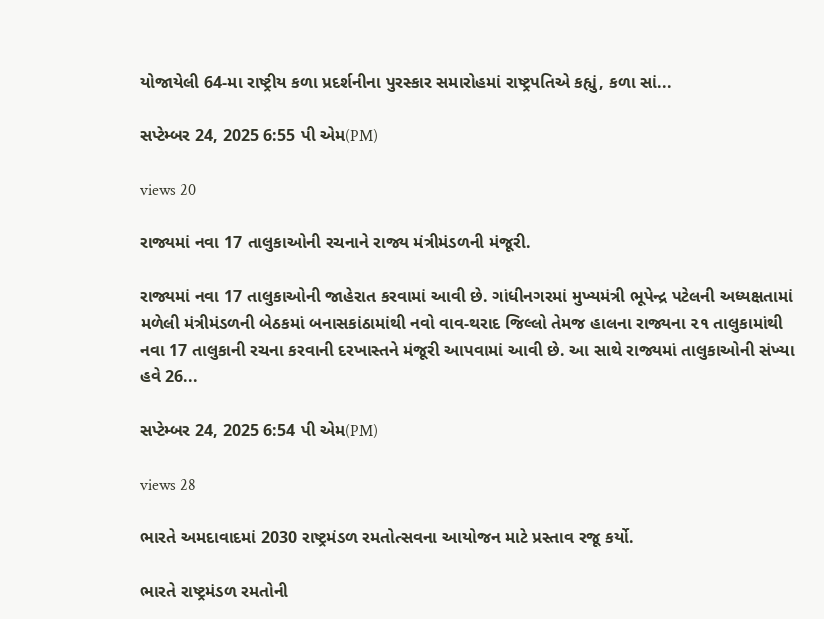યોજાયેલી 64-મા રાષ્ટ્રીય કળા પ્રદર્શનીના પુરસ્કાર સમારોહમાં રાષ્ટ્રપતિએ કહ્યું, કળા સાં...

સપ્ટેમ્બર 24, 2025 6:55 પી એમ(PM)

views 20

રાજ્યમાં નવા 17 તાલુકાઓની રચનાને રાજ્ય મંત્રીમંડળની મંજૂરી.

રાજ્યમાં નવા 17 તાલુકાઓની જાહેરાત કરવામાં આવી છે. ગાંધીનગરમાં મુખ્યમંત્રી ભૂપેન્દ્ર પટેલની અધ્યક્ષતામાં મળેલી મંત્રીમંડળની બેઠકમાં બનાસકાંઠામાંથી નવો વાવ-થરાદ જિલ્લો તેમજ હાલના રાજ્યના ૨૧ તાલુકામાંથી નવા 17 તાલુકાની રચના કરવાની દરખાસ્તને મંજૂરી આપવામાં આવી છે. આ સાથે રાજ્યમાં તાલુકાઓની સંખ્યા હવે 26...

સપ્ટેમ્બર 24, 2025 6:54 પી એમ(PM)

views 28

ભારતે અમદાવાદમાં 2030 રાષ્ટ્રમંડળ રમતોત્સવના આયોજન માટે પ્રસ્તાવ રજૂ કર્યો.

ભારતે રાષ્ટ્રમંડળ રમતોની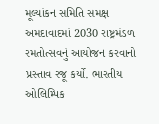મૂલ્યાંકન સમિતિ સમક્ષ અમદાવાદમાં 2030 રાષ્ટ્રમંડળ રમતોત્સવનું આયોજન કરવાનો પ્રસ્તાવ રજૂ કર્યો. ભારતીય ઓલિમ્પિક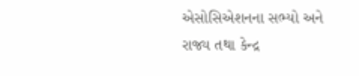એસોસિએશનના સભ્યો અને રાજ્ય તથા કેન્દ્ર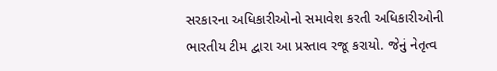સરકારના અધિકારીઓનો સમાવેશ કરતી અધિકારીઓની ભારતીય ટીમ દ્વારા આ પ્રસ્તાવ રજૂ કરાયો. જેનું નેતૃત્વ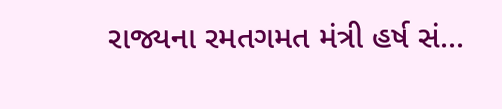રાજ્યના રમતગમત મંત્રી હર્ષ સં...